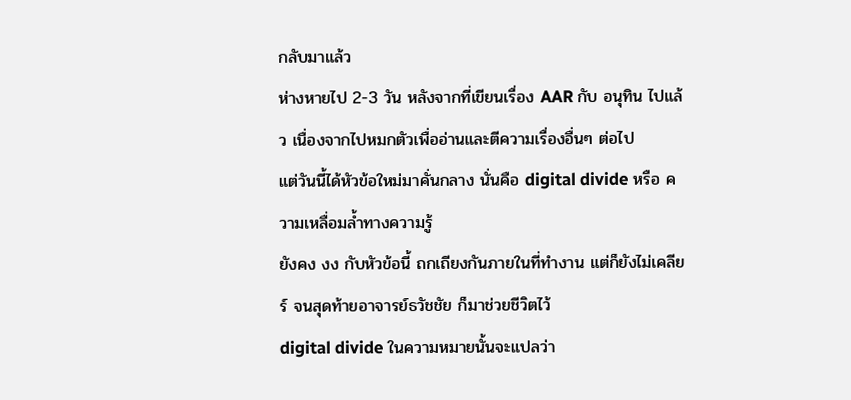กลับมาแล้ว
ห่างหายไป 2-3 วัน หลังจากที่เขียนเรื่อง AAR กับ อนุทิน ไปแล้ว เนื่องจากไปหมกตัวเพื่ออ่านและตีความเรื่องอื่นๆ ต่อไป
แต่วันนี้ได้หัวข้อใหม่มาคั่นกลาง นั่นคือ digital divide หรือ ความเหลื่อมล้ำทางความรู้
ยังคง งง กับหัวข้อนี้ ถกเถียงกันภายในที่ทำงาน แต่ก็ยังไม่เคลียร์ จนสุดท้ายอาจารย์ธวัชชัย ก็มาช่วยชีวิตไว้
digital divide ในความหมายนั้นจะแปลว่า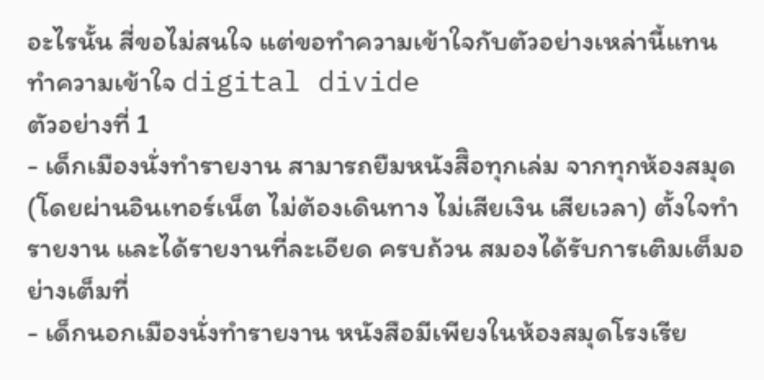อะไรนั้น สี่ขอไม่สนใจ แต่ขอทำความเข้าใจกับตัวอย่างเหล่านี้แทน
ทำความเข้าใจ digital divide
ตัวอย่างที่ 1
- เด็กเมืองนั่งทำรายงาน สามารถยืมหนังสืิอทุกเล่ม จากทุกห้องสมุด (โดยผ่านอินเทอร์เน็ต ไม่ต้องเดินทาง ไม่เสียเงิน เสียเวลา) ตั้งใจทำรายงาน และได้รายงานที่ละเอียด ครบถ้วน สมองได้รับการเติมเต็มอย่างเต็มที่
- เด็กนอกเมืองนั่งทำรายงาน หนังสือมีเพียงในห้องสมุดโรงเรีย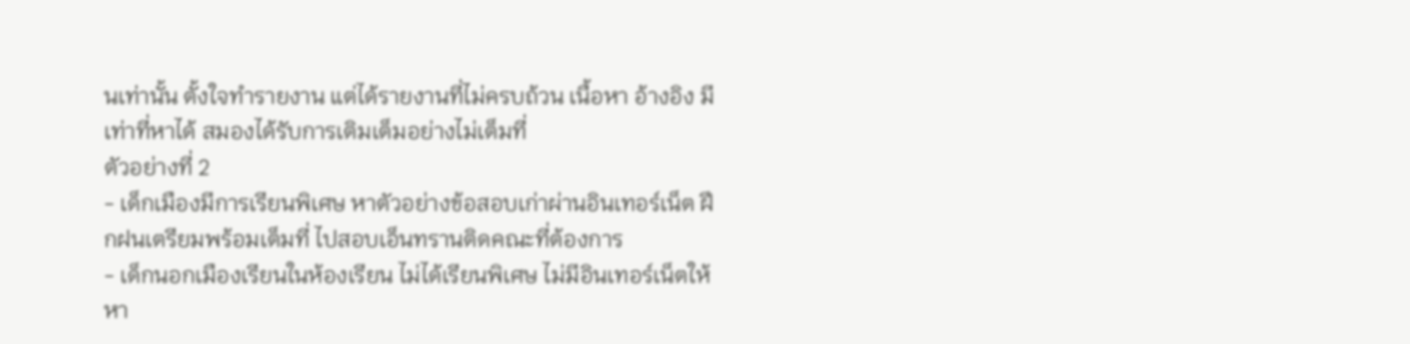นเท่านั้น ตั้งใจทำรายงาน แต่ได้รายงานที่ไม่ครบถ้วน เนื้อหา อ้างอิง มีเท่าที่หาได้ สมองได้รับการเติมเต็มอย่างไม่เต็มที่
ตัวอย่างที่ 2
- เด็กเมืองมีการเรียนพิเศษ หาตัวอย่างข้อสอบเก่าผ่านอินเทอร์เน็ต ฝึกฝนเตรียมพร้อมเต็มที่ ไปสอบเอ็นทรานติดคณะที่ต้องการ
- เด็กนอกเมืองเรียนในห้องเรียน ไม่ได้เรียนพิเศษ ไม่มีอินเทอร์เน็ตให้หา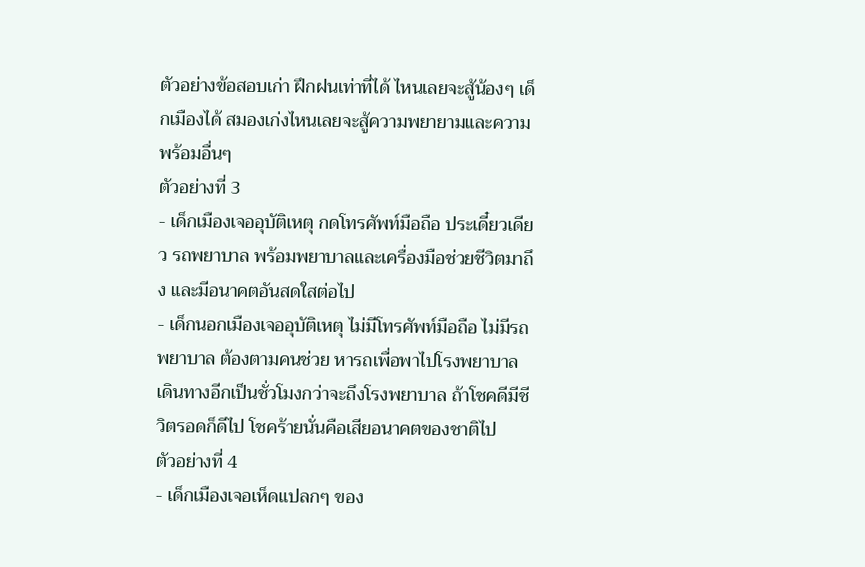ตัวอย่างข้อสอบเก่า ฝึกฝนเท่าที่ได้ ไหนเลยจะสู้น้องๆ เด็กเมืองได้ สมองเก่งไหนเลยจะสู้ความพยายามและความพร้อมอื่นๆ
ตัวอย่างที่ 3
- เด็กเมืองเจออุบัติเหตุ กดโทรศัพท์มือถือ ประเดี๋ยวเดียว รถพยาบาล พร้อมพยาบาลและเครื่องมือช่วยชีวิตมาถึง และมีอนาคตอันสดใสต่อไป
- เด็กนอกเมืองเจออุบัติเหตุ ไม่มีโทรศัพท์มือถือ ไม่มีรถพยาบาล ต้องตามคนช่วย หารถเพื่อพาไปโรงพยาบาล เดินทางอีกเป็นชั่วโมงกว่าจะถึงโรงพยาบาล ถ้าโชคดีมีชีวิตรอดก็ดีไป โชคร้ายนั่นคือเสียอนาคตของชาติไป
ตัวอย่างที่ 4
- เด็กเมืองเจอเห็ดแปลกๆ ของ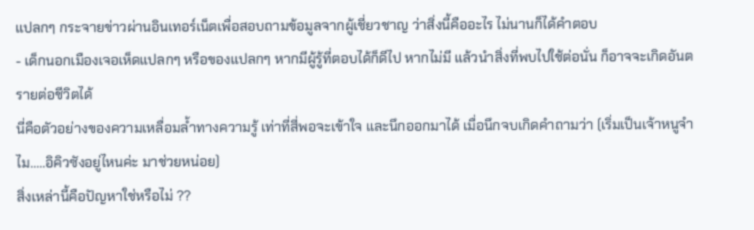แปลกๆ กระจายข่าวผ่านอินเทอร์เน็ตเพื่อสอบถามข้อมูลจากผู้เชี่ยวชาญ ว่าสิ่งนี้คืออะไร ไม่นานก็ได้คำตอบ
- เด็กนอกเมืองเจอเห็ดแปลกๆ หรือของแปลกๆ หากมีผู้รู้ที่ตอบได้ก็ดีไป หากไม่มี แล้วนำสิ่งที่พบไปใช้ต่อนั่น ก็อาจจะเกิดอันตรายต่อชีวิตได้
นี่คือตัวอย่างของความเหลื่อมล้ำทางความรู้ เท่าที่สี่พอจะเข้าใจ และนึกออกมาได้ เมื่อนึกจบเกิดคำถามว่า (เริ่มเป็นเจ้าหนูจำไม.....อิคิวซังอยู่ไหนค่ะ มาช่วยหน่อย)
สิ่งเหล่านี้คือปัญหาใช่หรือไม่ ??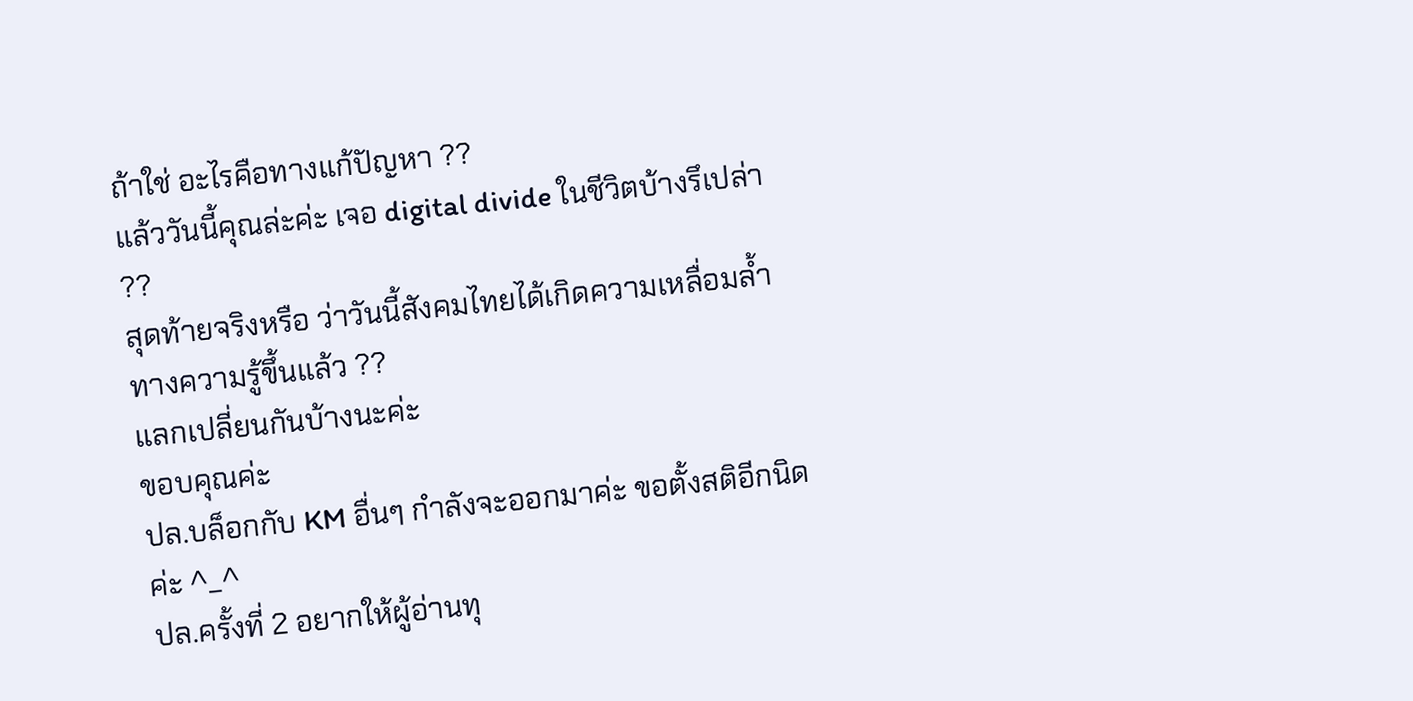ถ้าใช่ อะไรคือทางแก้ปัญหา ??
แล้ววันนี้คุณล่ะค่ะ เจอ digital divide ในชีวิตบ้างรึเปล่า ??
สุดท้ายจริงหรือ ว่าวันนี้สังคมไทยได้เกิดความเหลื่อมล้ำทางความรู้ขึ้นแล้ว ??
แลกเปลี่ยนกันบ้างนะค่ะ
ขอบคุณค่ะ
ปล.บล็อกกับ KM อื่นๆ กำลังจะออกมาค่ะ ขอตั้งสติอีกนิดค่ะ ^_^
ปล.ครั้งที่ 2 อยากให้ผู้อ่านทุ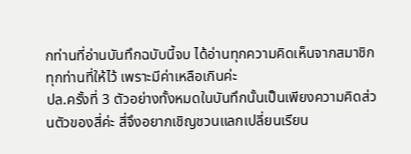กท่านที่อ่านบันทึกฉบับนี้จบ ได้อ่านทุกความคิดเห็นจากสมาชิกทุกท่านที่ให้ไว้ เพราะมีค่าเหลือเกินค่ะ
ปล.ครั้งที่ 3 ตัวอย่างทั้งหมดในบันทึกนั้นเป็นเพียงความคิดส่วนตัวของสี่ค่ะ สี่จึงอยากเชิญชวนแลกเปลี่ยนเรียน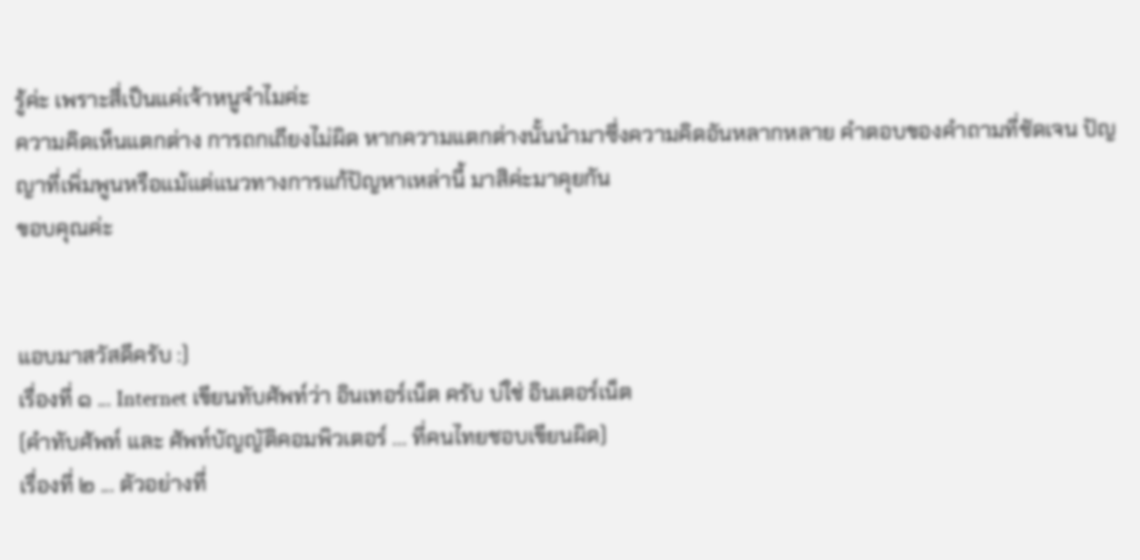รู้ค่ะ เพราะสี่เป็นแค่เจ้าหนูจำไมค่ะ
ความคิดเห็นแตกต่าง การถกเถียงไม่ผิด หากความแตกต่างนั้นนำมาซึ่งความคิดอันหลากหลาย คำตอบของคำถามที่ชัดเจน ปัญญาที่เพิ่มพูนหรือแม้แต่แนวทางการแก้ปัญหาเหล่านี้ มาสิค่ะมาคุยกัน
ขอบคุณค่ะ


แอบมาสวัสดีครับ :)
เรื่องที่ ๑ ... Internet เขียนทับศัพท์ว่า อินเทอร์เน็ต ครับ บ่ใช่ อินเตอร์เน็ต
(คำทับศัพท์ และ ศัพท์บัญญัติคอมพิวเตอร์ ... ที่คนไทยชอบเขียนผิด)
เรื่องที่ ๒ ... ตัวอย่างที่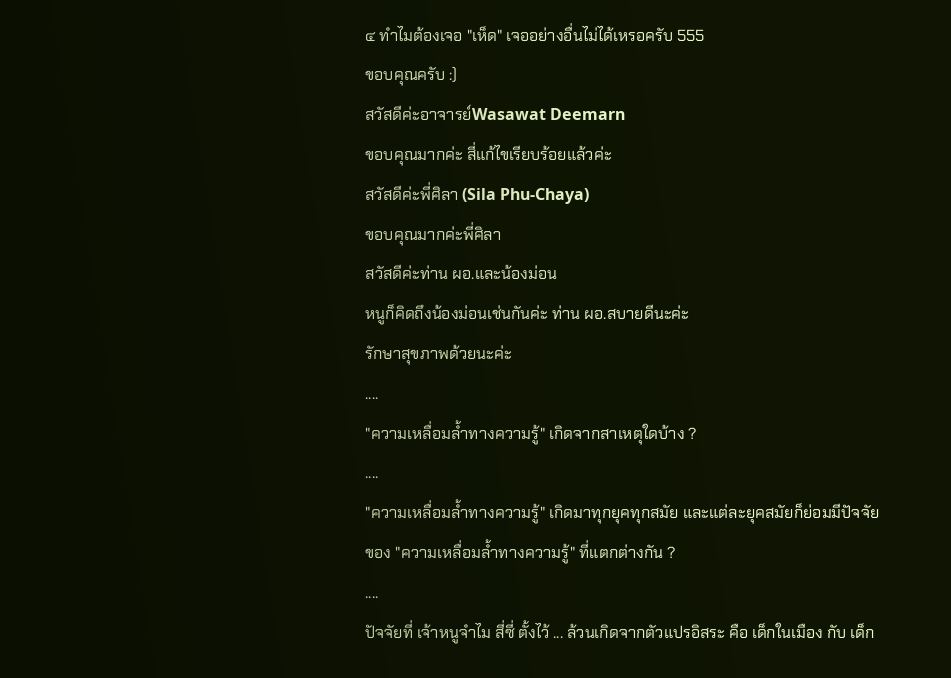๔ ทำไมต้องเจอ "เห็ด" เจออย่างอื่นไม่ได้เหรอครับ 555
ขอบคุณครับ :)
สวัสดีค่ะอาจารย์Wasawat Deemarn
ขอบคุณมากค่ะ สี่แก้ไขเรียบร้อยแล้วค่ะ
สวัสดีค่ะพี่ศิลา (Sila Phu-Chaya)
ขอบคุณมากค่ะพี่ศิลา
สวัสดีค่ะท่าน ผอ.และน้องม่อน
หนูก็คิดถึงน้องม่อนเช่นกันค่ะ ท่าน ผอ.สบายดีนะค่ะ
รักษาสุขภาพด้วยนะค่ะ
....
"ความเหลื่อมล้ำทางความรู้" เกิดจากสาเหตุใดบ้าง ?
....
"ความเหลื่อมล้ำทางความรู้" เกิดมาทุกยุคทุกสมัย และแต่ละยุคสมัยก็ย่อมมีปัจจัยของ "ความเหลื่อมล้ำทางความรู้" ที่แตกต่างกัน ?
....
ปัจจัยที่ เจ้าหนูจำไม สี่ซี่ ตั้งไว้ ... ล้วนเกิดจากตัวแปรอิสระ คือ เด็กในเมือง กับ เด็ก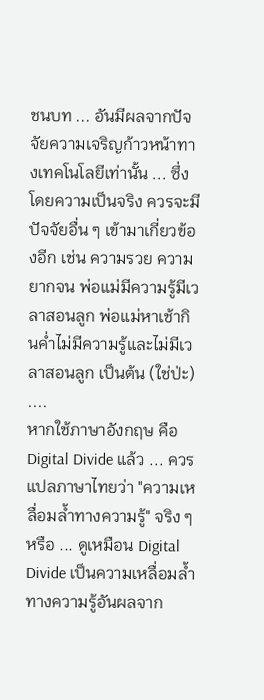ชนบท ... อันมีผลจากปัจจัยความเจริญก้าวหน้าทางเทคโนโลยีเท่านั้น ... ซึ่งโดยความเป็นจริง ควรจะมีปัจจัยอื่น ๆ เข้ามาเกี่ยวข้องอีก เช่น ความรวย ความยากจน พ่อแม่มีความรู้มีเวลาสอนลูก พ่อแม่หาเช้ากินค่ำไม่มีความรู้และไม่มีเวลาสอนลูก เป็นต้น (ใช่ป่ะ)
....
หากใช้ภาษาอังกฤษ คือ Digital Divide แล้ว ... ควรแปลภาษาไทยว่า "ความเหลื่อมล้ำทางความรู้" จริง ๆ หรือ ... ดูเหมือน Digital Divide เป็นความเหลื่อมล้ำทางความรู้อันผลจาก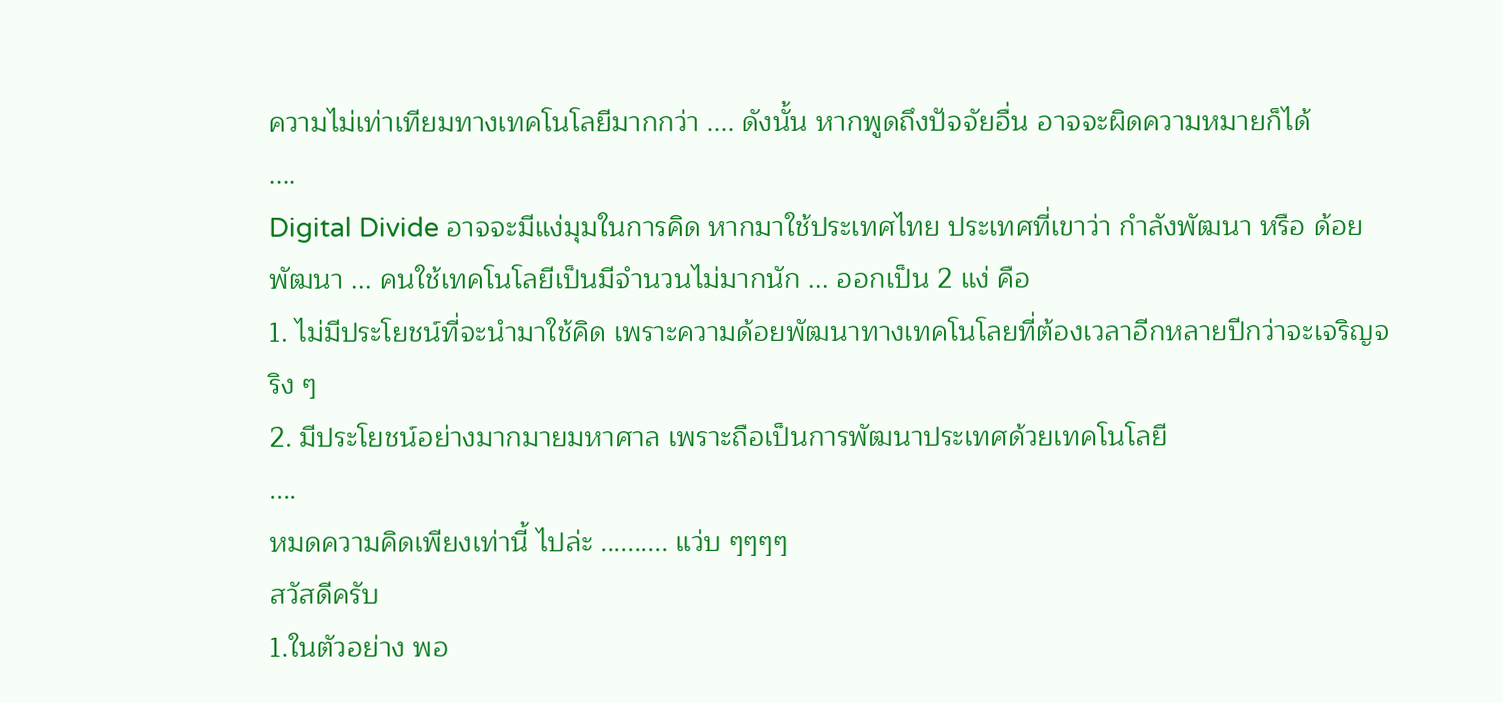ความไม่เท่าเทียมทางเทคโนโลยีมากกว่า .... ดังนั้น หากพูดถึงปัจจัยอื่น อาจจะผิดความหมายก็ได้
....
Digital Divide อาจจะมีแง่มุมในการคิด หากมาใช้ประเทศไทย ประเทศที่เขาว่า กำลังพัฒนา หรือ ด้อยพัฒนา ... คนใช้เทคโนโลยีเป็นมีจำนวนไม่มากนัก ... ออกเป็น 2 แง่ คือ
1. ไม่มีประโยชน์ที่จะนำมาใช้คิด เพราะความด้อยพัฒนาทางเทคโนโลยที่ต้องเวลาอีกหลายปีกว่าจะเจริญจริง ๆ
2. มีประโยชน์อย่างมากมายมหาศาล เพราะถือเป็นการพัฒนาประเทศด้วยเทคโนโลยี
....
หมดความคิดเพียงเท่านี้ ไปล่ะ .......... แว่บ ๆๆๆๆ
สวัสดีครับ
1.ในตัวอย่าง พอ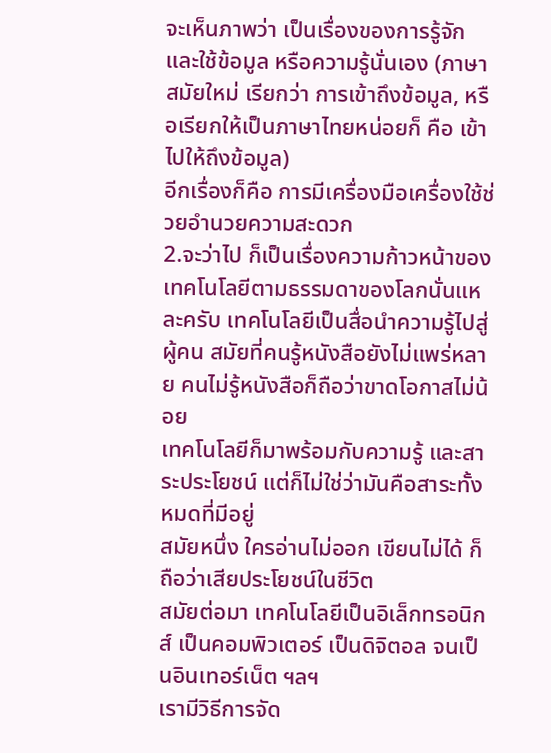จะเห็นภาพว่า เป็นเรื่องของการรู้จักและใช้ข้อมูล หรือความรู้นั่นเอง (ภาษาสมัยใหม่ เรียกว่า การเข้าถึงข้อมูล, หรือเรียกให้เป็นภาษาไทยหน่อยก็ คือ เข้าไปให้ถึงข้อมูล)
อีกเรื่องก็คือ การมีเครื่องมือเครื่องใช้ช่วยอำนวยความสะดวก
2.จะว่าไป ก็เป็นเรื่องความก้าวหน้าของเทคโนโลยีตามธรรมดาของโลกนั่นแหละครับ เทคโนโลยีเป็นสื่อนำความรู้ไปสู่ผู้คน สมัยที่คนรู้หนังสือยังไม่แพร่หลาย คนไม่รู้หนังสือก็ถือว่าขาดโอกาสไม่น้อย
เทคโนโลยีก็มาพร้อมกับความรู้ และสาระประโยชน์ แต่ก็ไม่ใช่ว่ามันคือสาระทั้งหมดที่มีอยู่
สมัยหนึ่ง ใครอ่านไม่ออก เขียนไม่ได้ ก็ถือว่าเสียประโยชน์ในชีวิต
สมัยต่อมา เทคโนโลยีเป็นอิเล็กทรอนิกส์ เป็นคอมพิวเตอร์ เป็นดิจิตอล จนเป็นอินเทอร์เน็ต ฯลฯ
เรามีวิธีการจัด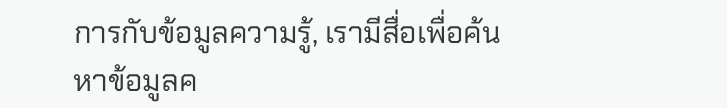การกับข้อมูลความรู้, เรามีสื่อเพื่อค้นหาข้อมูลค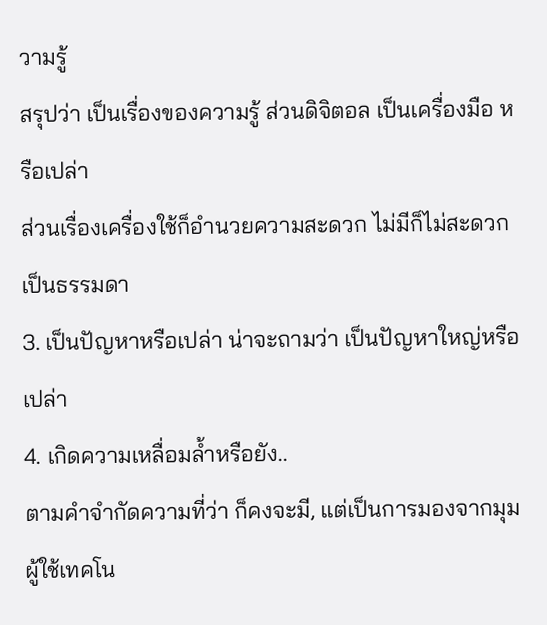วามรู้
สรุปว่า เป็นเรื่องของความรู้ ส่วนดิจิตอล เป็นเครื่องมือ หรือเปล่า
ส่วนเรื่องเครื่องใช้ก็อำนวยความสะดวก ไม่มีก็ไม่สะดวก เป็นธรรมดา
3. เป็นปัญหาหรือเปล่า น่าจะถามว่า เป็นปัญหาใหญ่หรือเปล่า
4. เกิดความเหลื่อมล้ำหรือยัง..
ตามคำจำกัดความที่ว่า ก็คงจะมี, แต่เป็นการมองจากมุมผู้ใช้เทคโน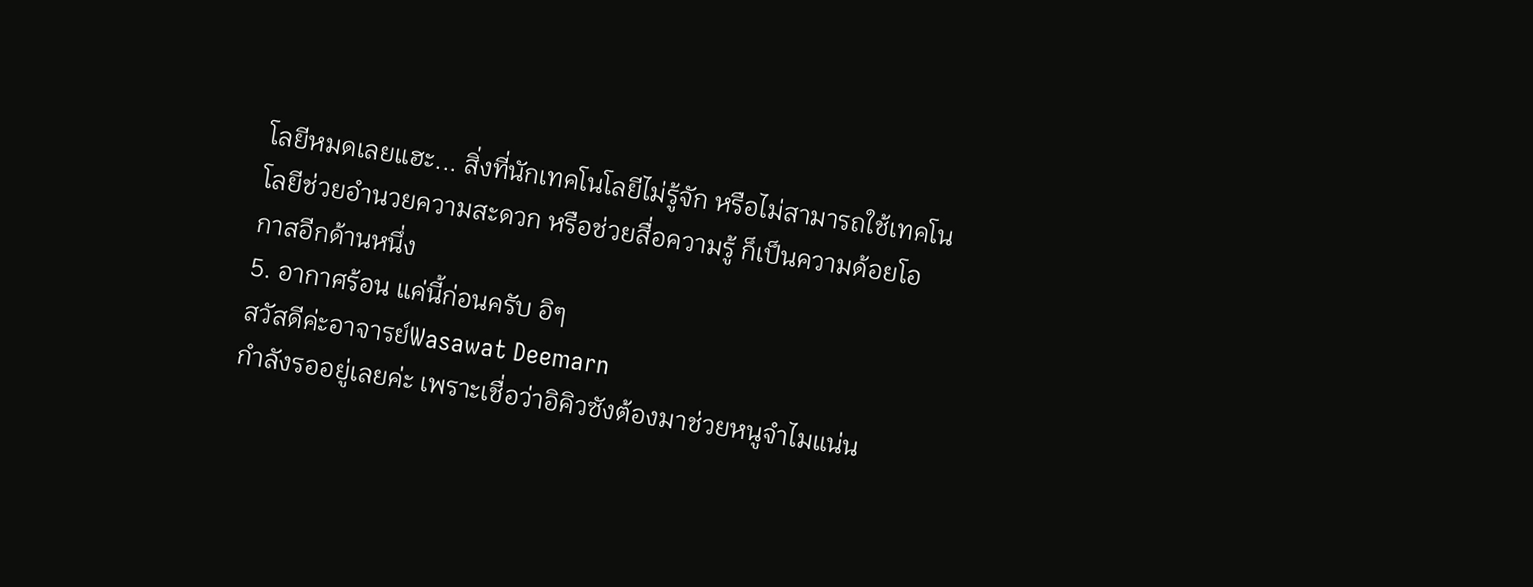โลยีหมดเลยแฮะ... สิ่งที่นักเทคโนโลยีไม่รู้จัก หรือไม่สามารถใช้เทคโนโลยีช่วยอำนวยความสะดวก หรือช่วยสื่อความรู้ ก็เป็นความด้อยโอกาสอีกด้านหนึ่ง
5. อากาศร้อน แค่นี้ก่อนครับ อิๆ
สวัสดีค่ะอาจารย์Wasawat Deemarn
กำลังรออยู่เลยค่ะ เพราะเชื่อว่าอิคิวซังต้องมาช่วยหนูจำไมแน่น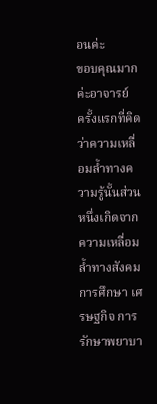อนค่ะ
ขอบคุณมากค่ะอาจารย์
ครั้งแรกที่คิดว่าความเหลื่อมล้ำทางความรู้นั้นส่วนหนึ่งเกิดจากความเหลื่อมล้ำทางสังคม การศึกษา เศรษฐกิจ การรักษาพยาบา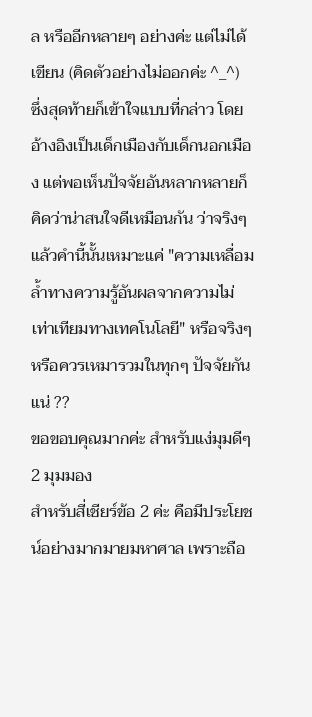ล หรืออีกหลายๆ อย่างค่ะ แต่ไม่ได้เขียน (คิดตัวอย่างไม่ออกค่ะ ^_^)
ซึ่งสุดท้ายก็เข้าใจแบบที่กล่าว โดยอ้างอิงเป็นเด็กเมืองกับเด็กนอกเมือง แต่พอเห็นปัจจัยอันหลากหลายก็คิดว่าน่าสนใจดีเหมือนกัน ว่าจริงๆ แล้วคำนี้นั้นเหมาะแค่ "ความเหลื่อมล้ำทางความรู้อันผลจากความไม่เท่าเทียมทางเทคโนโลยี" หรือจริงๆ หรือควรเหมารวมในทุกๆ ปัจจัยกันแน่ ??
ขอขอบคุณมากค่ะ สำหรับแง่มุมดีๆ 2 มุมมอง
สำหรับสี่เชียร์ข้อ 2 ค่ะ คือมีประโยชน์อย่างมากมายมหาศาล เพราะถือ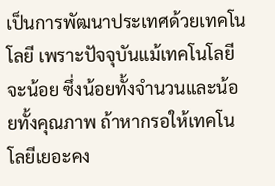เป็นการพัฒนาประเทศด้วยเทคโนโลยี เพราะปัจจุบันแม้เทคโนโลยีจะน้อย ซึ่งน้อยทั้งจำนวนและน้อยทั้งคุณภาพ ถ้าหากรอให้เทคโนโลยีเยอะคง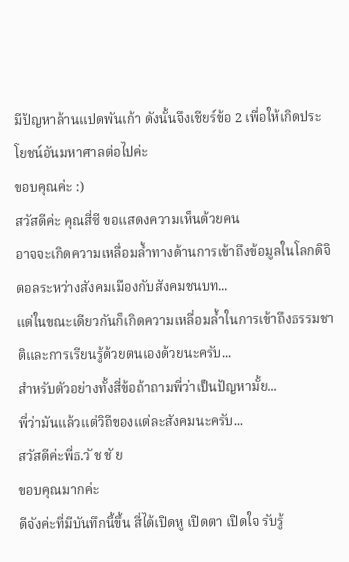มีปัญหาล้านแปดพันเก้า ดังนั้นจึงเชียร์ข้อ 2 เพื่อให้เกิดประโยชน์อันมหาศาลต่อไปค่ะ
ขอบคุณค่ะ :)
สวัสดีค่ะ คุณสี่ซี ขอแสดงความเห็นด้วยคน
อาจจะเกิดความเหลื่อมล้ำทางด้านการเข้าถึงข้อมูลในโลกดิจิตอลระหว่างสังคมเมืองกับสังคมชนบท...
แต่ในขณะเดียวกันก็เกิดความเหลื่อมล้ำในการเข้าถึงธรรมชาติและการเรียนรู้ด้วยตนเองด้วยนะครับ...
สำหรับตัวอย่างทั้งสี่ข้อถ้าถามพี่ว่าเป็นปัญหามั้ย...
พี่ว่ามันแล้วแต่วิถีของแต่ละสังคมนะครับ...
สวัสดีค่ะพี่ธ.วั ช ชั ย
ขอบคุณมากค่ะ
ดีจังค่ะที่มีบันทึกนี้ขึ้น สี่ได้เปิดหู เปิดตา เปิดใจ รับรู้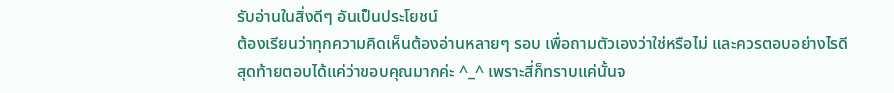รับอ่านในสิ่งดีๆ อันเป็นประโยชน์
ต้องเรียนว่าทุกความคิดเห็นต้องอ่านหลายๆ รอบ เพื่อถามตัวเองว่าใช่หรือไม่ และควรตอบอย่างไรดี
สุดท้ายตอบได้แค่ว่าขอบคุณมากค่ะ ^_^ เพราะสี่ก็ทราบแค่นั้นจ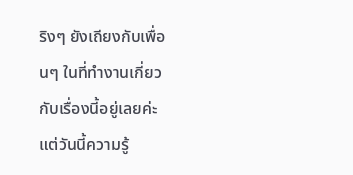ริงๆ ยังเถียงกับเพื่อนๆ ในที่ทำงานเกี่ยวกับเรื่องนี้อยู่เลยค่ะ แต่วันนี้ความรู้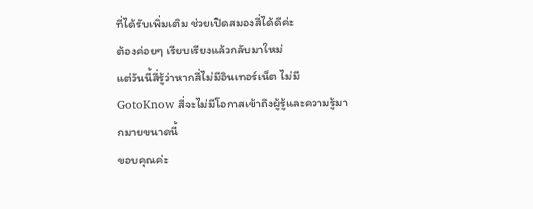ที่ได้รับเพิ่มเติม ช่วยเปิดสมองสี่ได้ดีค่ะ
ต้องค่อยๆ เรียบเรียงแล้วกลับมาใหม่
แต่วันนี้สี่รู้ว่าหากสี่ไม่มีอินเทอร์เน็ต ไม่มี GotoKnow สี่จะไม่มีโอกาสเข้าถึงผู้รู้และความรู้มากมายขนาดนี้
ขอบคุณค่ะ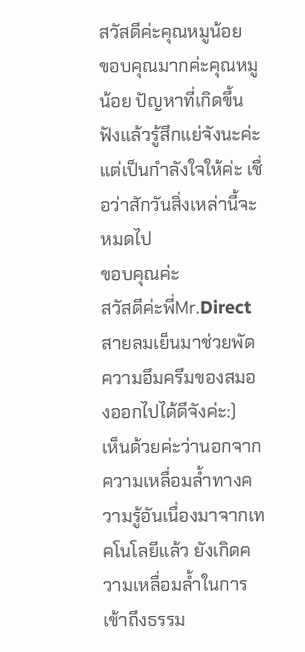สวัสดีค่ะคุณหมูน้อย
ขอบคุณมากค่ะคุณหมูน้อย ปัญหาที่เกิดขึ้นฟังแล้วรู้สึกแย่จังนะค่ะ
แต่เป็นกำลังใจให้ค่ะ เชื่อว่าสักวันสิ่งเหล่านี้จะหมดไป
ขอบคุณค่ะ
สวัสดีค่ะพี่Mr.Direct
สายลมเย็นมาช่วยพัดความอึมครึมของสมองออกไปได้ดีจังค่ะ:)
เห็นด้วยค่ะว่านอกจากความเหลื่อมล้ำทางความรู้อันเนื่องมาจากเทคโนโลยีแล้ว ยังเกิดความเหลื่อมล้ำในการเข้าถึงธรรม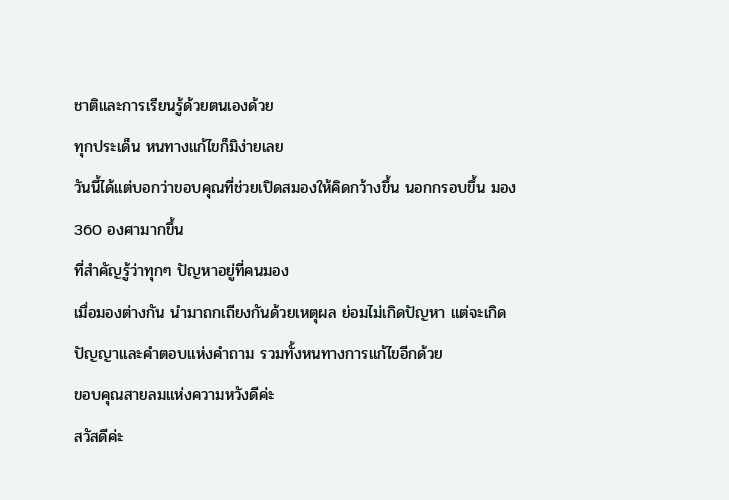ชาติและการเรียนรู้ด้วยตนเองด้วย
ทุกประเด็น หนทางแก้ไขก็มิง่ายเลย
วันนี้ได้แต่บอกว่าขอบคุณที่ช่วยเปิดสมองให้คิดกว้างขึ้น นอกกรอบขึ้น มอง 360 องศามากขึ้น
ที่สำคัญรู้ว่าทุกๆ ปัญหาอยู่ที่คนมอง
เมื่อมองต่างกัน นำมาถกเถียงกันด้วยเหตุผล ย่อมไม่เกิดปัญหา แต่จะเกิดปัญญาและคำตอบแห่งคำถาม รวมทั้งหนทางการแก้ไขอีกด้วย
ขอบคุณสายลมแห่งความหวังดีค่ะ
สวัสดีค่ะ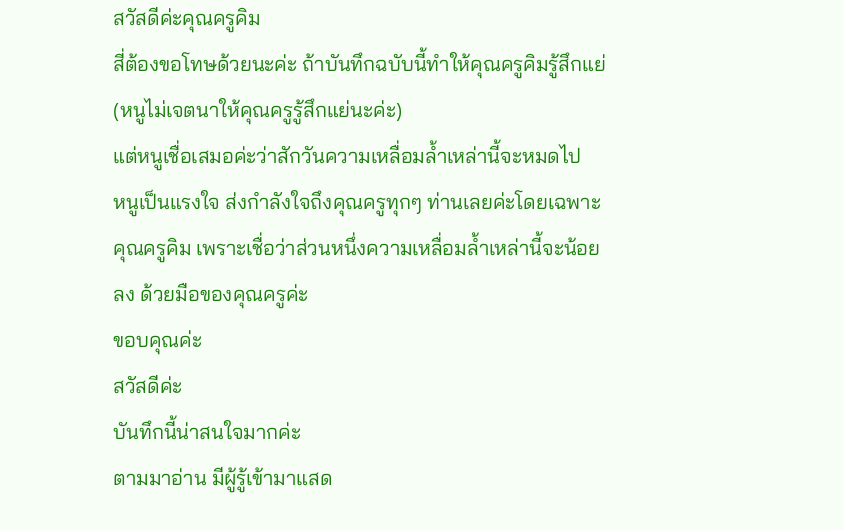สวัสดีค่ะคุณครูคิม
สี่ต้องขอโทษด้วยนะค่ะ ถ้าบันทึกฉบับนี้ทำให้คุณครูคิมรู้สึกแย่ (หนูไม่เจตนาให้คุณครูรู้สึกแย่นะค่ะ)
แต่หนูเชื่อเสมอค่ะว่าสักวันความเหลื่อมล้ำเหล่านี้จะหมดไป
หนูเป็นแรงใจ ส่งกำลังใจถึงคุณครูทุกๆ ท่านเลยค่ะโดยเฉพาะคุณครูคิม เพราะเชื่อว่าส่วนหนึ่งความเหลื่อมล้ำเหล่านี้จะน้อยลง ด้วยมือของคุณครูค่ะ
ขอบคุณค่ะ
สวัสดีค่ะ
บันทึกนี้น่าสนใจมากค่ะ
ตามมาอ่าน มีผู้รู้เข้ามาแสด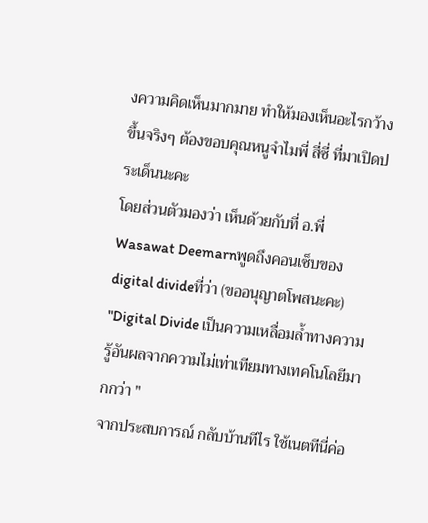งความคิดเห็นมากมาย ทำให้มองเห็นอะไรกว้างขึ้นจริงๆ ต้องขอบคุณหนูจำไมพี่ สี่ซี่ ที่มาเปิดประเด็นนะคะ
โดยส่วนตัวมองว่า เห็นด้วยกับที่ อ.พี่ Wasawat Deemarnพูดถึงคอนเซ็บของ digital divideที่ว่า (ขออนุญาตโพสนะคะ)
"Digital Divide เป็นความเหลื่อมล้ำทางความรู้อันผลจากความไม่เท่าเทียมทางเทคโนโลยีมากกว่า "
จากประสบการณ์ กลับบ้านทีไร ใช้เนตทีนี่ค่อ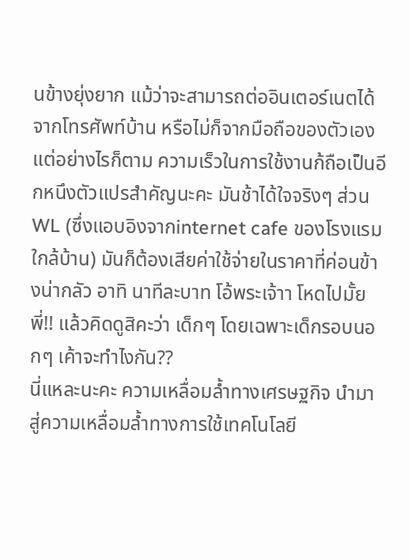นข้างยุ่งยาก แม้ว่าจะสามารถต่ออินเตอร์เนตได้จากโทรศัพท์บ้าน หรือไม่ก็จากมือถือของตัวเอง แต่อย่างไรก็ตาม ความเร็วในการใช้งานก้ถือเป็นอีกหนึงตัวแปรสำคัญนะคะ มันช้าได้ใจจริงๆ ส่วน WL (ซึ่งแอบอิงจากinternet cafe ของโรงแรมใกล้บ้าน) มันก็ต้องเสียค่าใช้จ่ายในราคาที่ค่อนข้างน่ากลัว อาทิ นาทีละบาท โอ้พระเจ้าา โหดไปมั้ยพี่!! แล้วคิดดูสิคะว่า เด็กๆ โดยเฉพาะเด็กรอบนอกๆ เค้าจะทำไงกัน??
นี่แหละนะคะ ความเหลื่อมล้ำทางเศรษฐกิจ นำมาสู่ความเหลื่อมล้ำทางการใช้เทคโนโลยี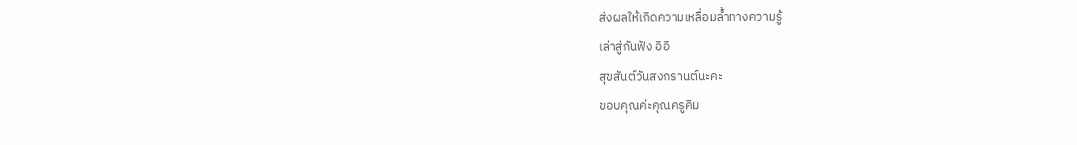ส่งผลให้เกิดความเหลื่อมล้ำทางความรู้
เล่าสู่กันฟัง อิอิ
สุขสันต์วันสงกรานต์นะคะ
ขอบคุณค่ะคุณครูคิม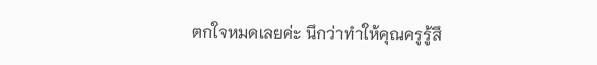ตกใจหมดเลยค่ะ นึกว่าทำให้คุณครูรู้สึ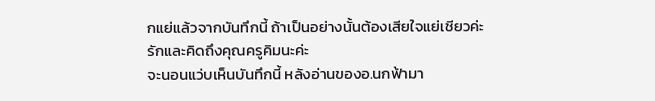กแย่แล้วจากบันทึกนี้ ถ้าเป็นอย่างนั้นต้องเสียใจแย่เชียวค่ะ
รักและคิดถึงคุณครูคิมนะค่ะ
จะนอนแว่บเห็นบันทึกนี้ หลังอ่านของอ.นกฟ้ามา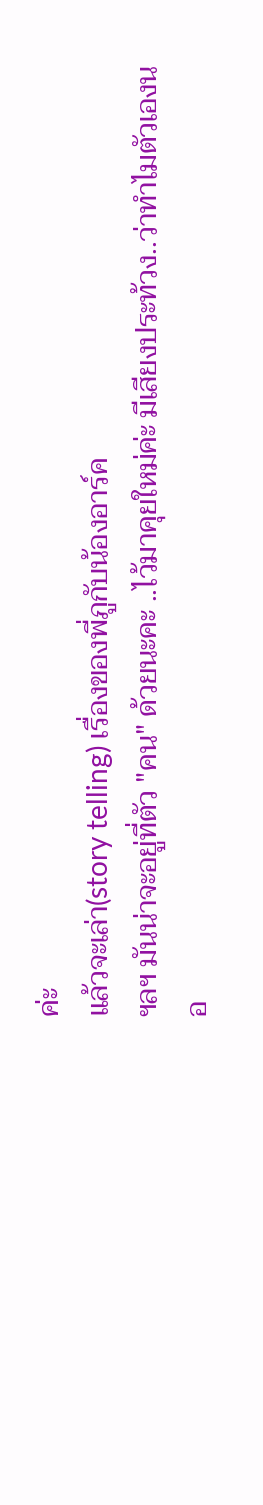ค่ะ
แล้วจะเล่า(story telling) เรื่องของพี่ภูกับน้องอาร์ค
ฯลฯ มันน่าจะอยู่ที่ตัว "คน" ด้วยนะคะ ..ไว้มาคุยใหม่ค่ะ มีเสียงประท้วง..ว่าทำไมตัวเองนอ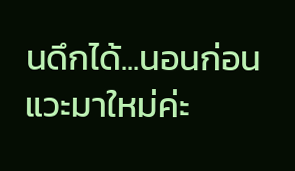นดึกได้...นอนก่อน แวะมาใหม่ค่ะ